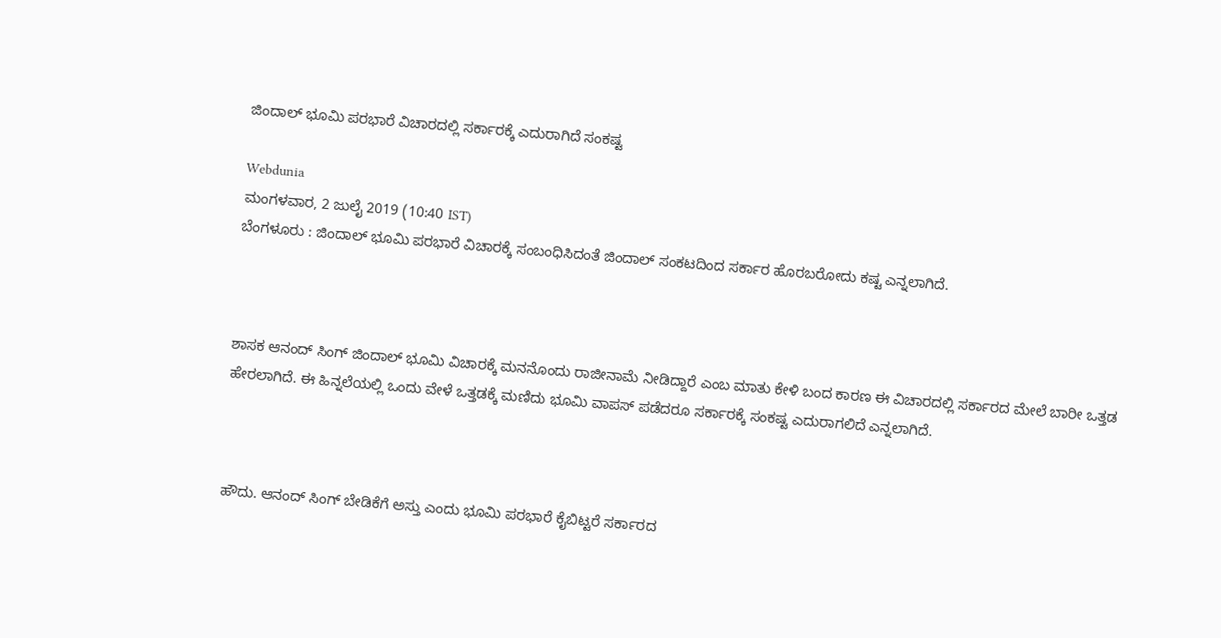ಜಿಂದಾಲ್ ಭೂಮಿ ಪರಭಾರೆ ವಿಚಾರದಲ್ಲಿ ಸರ್ಕಾರಕ್ಕೆ ಎದುರಾಗಿದೆ ಸಂಕಷ್ಟ

Webdunia
ಮಂಗಳವಾರ, 2 ಜುಲೈ 2019 (10:40 IST)
ಬೆಂಗಳೂರು : ಜಿಂದಾಲ್ ಭೂಮಿ ಪರಭಾರೆ ವಿಚಾರಕ್ಕೆ ಸಂಬಂಧಿಸಿದಂತೆ ಜಿಂದಾಲ್ ಸಂಕಟದಿಂದ ಸರ್ಕಾರ ಹೊರಬರೋದು ಕಷ್ಟ ಎನ್ನಲಾಗಿದೆ.



ಶಾಸಕ ಆನಂದ್ ಸಿಂಗ್ ಜಿಂದಾಲ್ ಭೂಮಿ ವಿಚಾರಕ್ಕೆ ಮನನೊಂದು ರಾಜೀನಾಮೆ ನೀಡಿದ್ದಾರೆ ಎಂಬ ಮಾತು ಕೇಳಿ ಬಂದ ಕಾರಣ ಈ ವಿಚಾರದಲ್ಲಿ ಸರ್ಕಾರದ ಮೇಲೆ ಬಾರೀ ಒತ್ತಡ ಹೇರಲಾಗಿದೆ. ಈ ಹಿನ್ನಲೆಯಲ್ಲಿ ಒಂದು ವೇಳೆ ಒತ್ತಡಕ್ಕೆ ಮಣಿದು ಭೂಮಿ ವಾಪಸ್ ಪಡೆದರೂ ಸರ್ಕಾರಕ್ಕೆ ಸಂಕಷ್ಟ ಎದುರಾಗಲಿದೆ ಎನ್ನಲಾಗಿದೆ.



ಹೌದು. ಆನಂದ್ ಸಿಂಗ್ ಬೇಡಿಕೆಗೆ ಅಸ್ತು ಎಂದು ಭೂಮಿ ಪರಭಾರೆ ಕೈಬಿಟ್ಟರೆ ಸರ್ಕಾರದ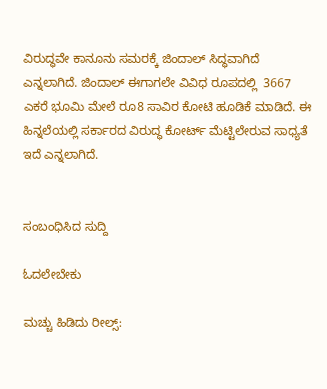ವಿರುದ್ಧವೇ ಕಾನೂನು ಸಮರಕ್ಕೆ ಜಿಂದಾಲ್ ಸಿದ್ಧವಾಗಿದೆ ಎನ್ನಲಾಗಿದೆ. ಜಿಂದಾಲ್ ಈಗಾಗಲೇ ವಿವಿಧ ರೂಪದಲ್ಲಿ  3667 ಎಕರೆ ಭೂಮಿ ಮೇಲೆ ರೂ8 ಸಾವಿರ ಕೋಟಿ ಹೂಡಿಕೆ ಮಾಡಿದೆ. ಈ ಹಿನ್ನಲೆಯಲ್ಲಿ ಸರ್ಕಾರದ ವಿರುದ್ಧ ಕೋರ್ಟ್ ಮೆಟ್ಟಿಲೇರುವ ಸಾಧ್ಯತೆ ಇದೆ ಎನ್ನಲಾಗಿದೆ.


ಸಂಬಂಧಿಸಿದ ಸುದ್ದಿ

ಓದಲೇಬೇಕು

ಮಚ್ಚು ಹಿಡಿದು ರೀಲ್ಸ್‌: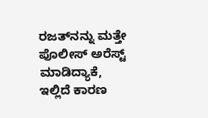ರಜತ್‌ನನ್ನು ಮತ್ತೇ ಪೊಲೀಸ್ ಅರೆಸ್ಟ್ ಮಾಡಿದ್ಯಾಕೆ, ಇಲ್ಲಿದೆ ಕಾರಣ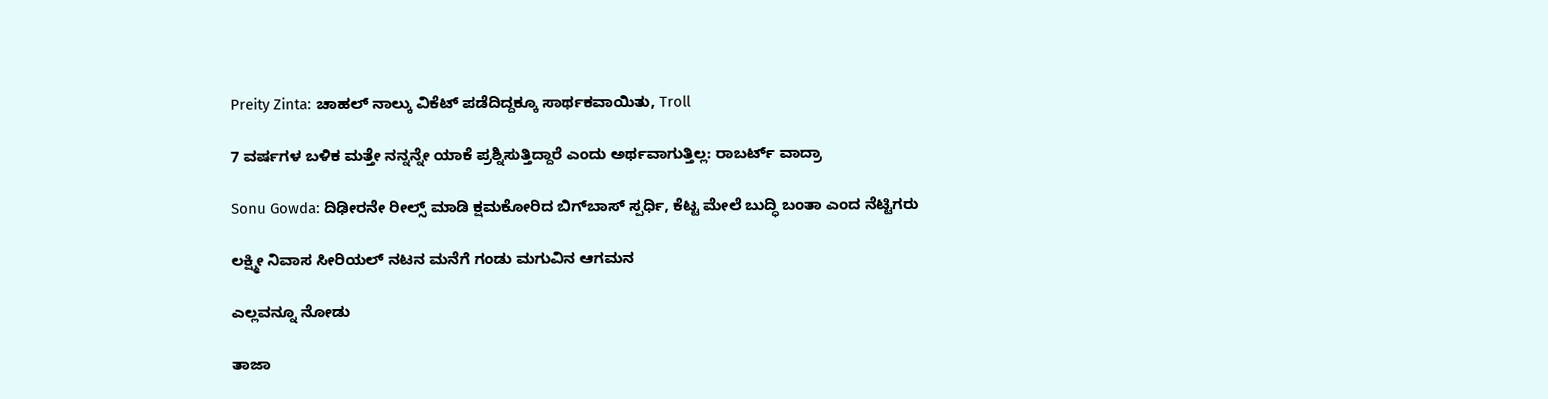Preity Zinta: ಚಾಹಲ್ ನಾಲ್ಕು ವಿಕೆಟ್ ಪಡೆದಿದ್ದಕ್ಕೂ ಸಾರ್ಥಕವಾಯಿತು, Troll

7 ವರ್ಷಗಳ ಬಳಿಕ ಮತ್ತೇ ನನ್ನನ್ನೇ ಯಾಕೆ ಪ್ರಶ್ನಿಸುತ್ತಿದ್ದಾರೆ ಎಂದು ಅರ್ಥವಾಗುತ್ತಿಲ್ಲ: ರಾಬರ್ಟ್‌ ವಾದ್ರಾ

Sonu Gowda: ದಿಢೀರನೇ ರೀಲ್ಸ್ ಮಾಡಿ ಕ್ಷಮಕೋರಿದ ಬಿಗ್‌ಬಾಸ್‌ ಸ್ಪರ್ಧಿ, ಕೆಟ್ಟ ಮೇಲೆ ಬುದ್ಧಿ ಬಂತಾ ಎಂದ ನೆಟ್ಟಿಗರು

ಲಕ್ಷ್ಮೀ ನಿವಾಸ ಸೀರಿಯಲ್ ನಟನ ಮನೆಗೆ ಗಂಡು ಮಗುವಿನ ಆಗಮನ

ಎಲ್ಲವನ್ನೂ ನೋಡು

ತಾಜಾ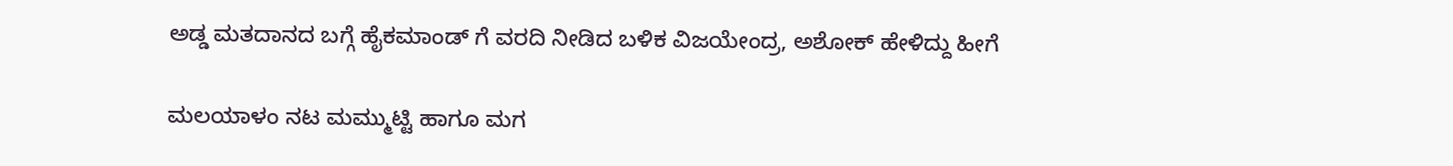ಅಡ್ಡ ಮತದಾನದ ಬಗ್ಗೆ ಹೈಕಮಾಂಡ್ ಗೆ ವರದಿ ನೀಡಿದ ಬಳಿಕ ವಿಜಯೇಂದ್ರ, ಅಶೋಕ್ ಹೇಳಿದ್ದು ಹೀಗೆ

ಮಲಯಾಳಂ ನಟ ಮಮ್ಮುಟ್ಟಿ ಹಾಗೂ ಮಗ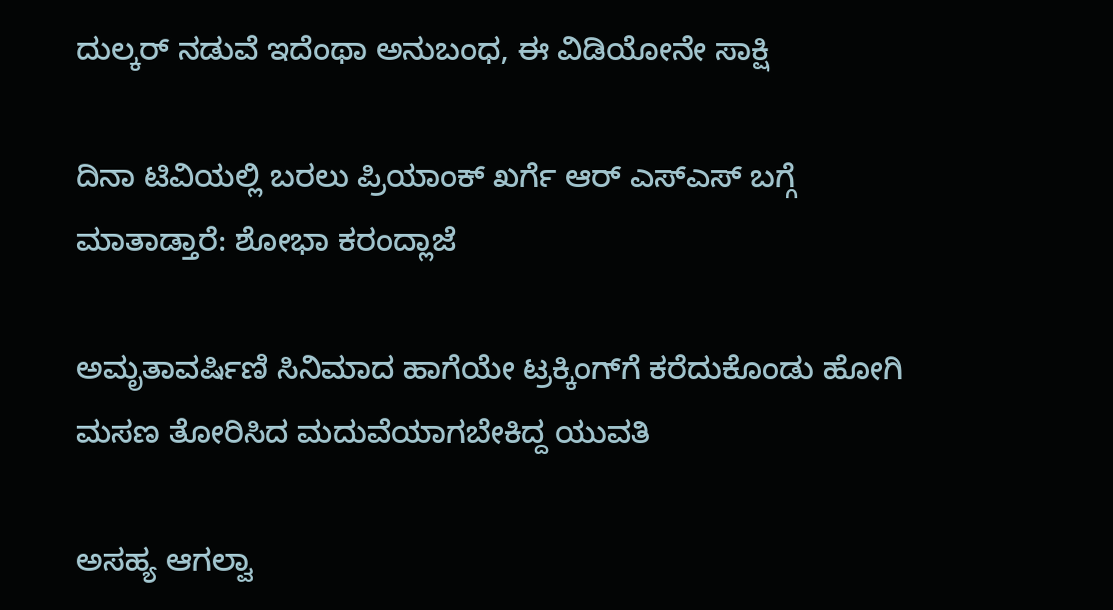ದುಲ್ಕರ್ ನಡುವೆ ಇದೆಂಥಾ ಅನುಬಂಧ, ಈ ವಿಡಿಯೋನೇ ಸಾಕ್ಷಿ

ದಿನಾ ಟಿವಿಯಲ್ಲಿ ಬರಲು ಪ್ರಿಯಾಂಕ್ ಖರ್ಗೆ ಆರ್ ಎಸ್ಎಸ್ ಬಗ್ಗೆ ಮಾತಾಡ್ತಾರೆ: ಶೋಭಾ ಕರಂದ್ಲಾಜೆ

ಅಮೃತಾವರ್ಷಿಣಿ ಸಿನಿಮಾದ ಹಾಗೆಯೇ ಟ್ರಕ್ಕಿಂಗ್‌ಗೆ ಕರೆದುಕೊಂಡು ಹೋಗಿ ಮಸಣ ತೋರಿಸಿದ ಮದುವೆಯಾಗಬೇಕಿದ್ದ ಯುವತಿ

ಅಸಹ್ಯ ಆಗಲ್ವಾ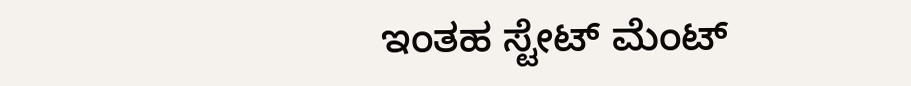ಇಂತಹ ಸ್ಟೇಟ್ ಮೆಂಟ್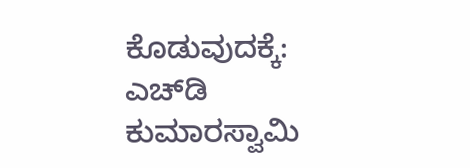ಕೊಡುವುದಕ್ಕೆ: ಎಚ್‌ಡಿ ಕುಮಾರಸ್ವಾಮಿ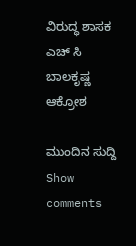ವಿರುದ್ಧ ಶಾಸಕ ಎಚ್ ಸಿ ಬಾಲಕೃಷ್ಣ ಆಕ್ರೋಶ

ಮುಂದಿನ ಸುದ್ದಿ
Show comments